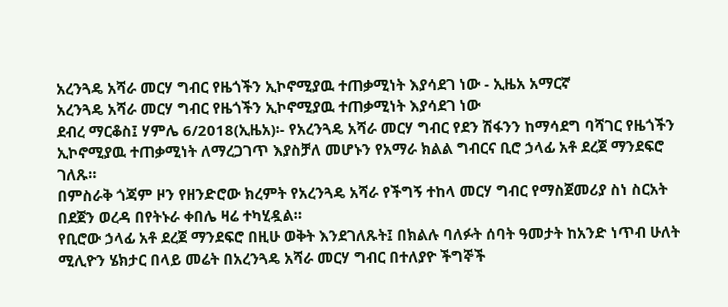አረንጓዴ አሻራ መርሃ ግብር የዜጎችን ኢኮኖሚያዉ ተጠቃሚነት እያሳደገ ነው - ኢዜአ አማርኛ
አረንጓዴ አሻራ መርሃ ግብር የዜጎችን ኢኮኖሚያዉ ተጠቃሚነት እያሳደገ ነው
ደብረ ማርቆስ፤ ሃምሌ 6/2018(ኢዜአ)፡- የአረንጓዴ አሻራ መርሃ ግብር የደን ሽፋንን ከማሳደግ ባሻገር የዜጎችን ኢኮኖሚያዉ ተጠቃሚነት ለማረጋገጥ እያስቻለ መሆኑን የአማራ ክልል ግብርና ቢሮ ኃላፊ አቶ ደረጀ ማንደፍሮ ገለጹ።
በምስራቅ ጎጃም ዞን የዘንድሮው ክረምት የአረንጓዴ አሻራ የችግኝ ተከላ መርሃ ግብር የማስጀመሪያ ስነ ስርአት በደጀን ወረዳ በየትኑራ ቀበሌ ዛሬ ተካሂዷል።
የቢሮው ኃላፊ አቶ ደረጀ ማንደፍሮ በዚሁ ወቅት እንደገለጹት፤ በክልሉ ባለፉት ሰባት ዓመታት ከአንድ ነጥብ ሁለት ሚሊዮን ሄክታር በላይ መሬት በአረንጓዴ አሻራ መርሃ ግብር በተለያዮ ችግኞች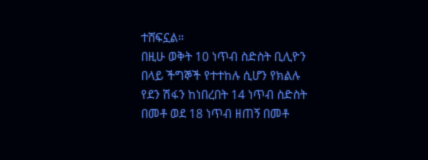ተሸፍኗል።
በዚሁ ወቅት 10 ነጥብ ስድስት ቢሊዮን በላይ ችግኞች የተተከሉ ሲሆን የክልሉ የደን ሽፋን ከነበረበት 14 ነጥብ ስድስት በመቶ ወደ 18 ነጥብ ዘጠኝ በመቶ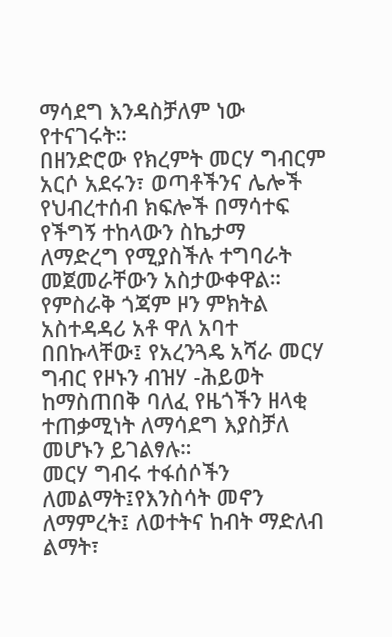ማሳደግ እንዳስቻለም ነው የተናገሩት።
በዘንድሮው የክረምት መርሃ ግብርም አርሶ አደሩን፣ ወጣቶችንና ሌሎች የህብረተሰብ ክፍሎች በማሳተፍ የችግኝ ተከላውን ስኬታማ ለማድረግ የሚያስችሉ ተግባራት መጀመራቸውን አስታውቀዋል።
የምስራቅ ጎጃም ዞን ምክትል አስተዳዳሪ አቶ ዋለ አባተ በበኩላቸው፤ የአረንጓዴ አሻራ መርሃ ግብር የዞኑን ብዝሃ -ሕይወት ከማስጠበቅ ባለፈ የዜጎችን ዘላቂ ተጠቃሚነት ለማሳደግ እያስቻለ መሆኑን ይገልፃሉ።
መርሃ ግብሩ ተፋሰሶችን ለመልማት፤የእንስሳት መኖን ለማምረት፤ ለወተትና ከብት ማድለብ ልማት፣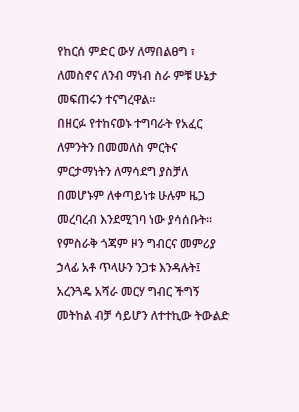የከርሰ ምድር ውሃ ለማበልፀግ ፣ ለመስኖና ለንብ ማነብ ስራ ምቹ ሁኔታ መፍጠሩን ተናግረዋል።
በዘርፉ የተከናወኑ ተግባራት የአፈር ለምንትን በመመለስ ምርትና ምርታማነትን ለማሳደግ ያስቻለ በመሆኑም ለቀጣይነቱ ሁሉም ዜጋ መረባረብ እንደሚገባ ነው ያሳሰቡት።
የምስራቅ ጎጃም ዞን ግብርና መምሪያ ኃላፊ አቶ ጥላሁን ንጋቱ እንዳሉት፤ አረንጓዴ አሻራ መርሃ ግብር ችግኝ መትከል ብቻ ሳይሆን ለተተኪው ትውልድ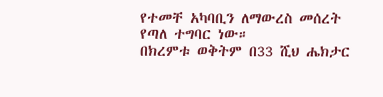የተመቸ አካባቢን ለማውረስ መሰረት የጣለ ተግባር ነው።
በክረምቱ ወቅትም በ33 ሺህ ሔክታር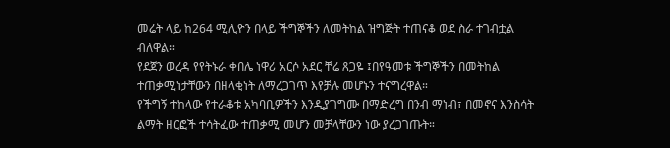መሬት ላይ ከ264 ሚሊዮን በላይ ችግኞችን ለመትከል ዝግጅት ተጠናቆ ወደ ስራ ተገብቷል ብለዋል።
የደጀን ወረዳ የየትኑራ ቀበሌ ነዋሪ አርሶ አደር ቸሬ ጸጋዬ ፤በየዓመቱ ችግኞችን በመትከል ተጠቃሚነታቸውን በዘላቂነት ለማረጋገጥ እየቻሉ መሆኑን ተናግረዋል።
የችግኝ ተከላው የተራቆቱ አካባቢዎችን እንዲያገግሙ በማድረግ በንብ ማነብ፣ በመኖና እንስሳት ልማት ዘርፎች ተሳትፈው ተጠቃሚ መሆን መቻላቸውን ነው ያረጋገጡት።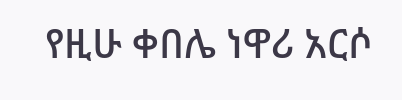የዚሁ ቀበሌ ነዋሪ አርሶ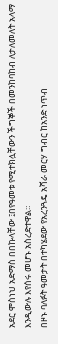አደር ሞስነህ አድማስ በበኩላቸው ፤በየዓመቱ የሚተክሏቸውን ችግኞች በመንከባከብ ለታለመለት አላማ እንዲውሉ እየሰሩ መሆኑ አስረድተዋል።
በዞኑ ባለፉት ዓመታት በተካሄደው የአረንጓዴ አሻራ መርሃ ግብር ከአንድ ነጥብ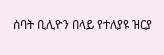ሰባት ቢሊዮን በላይ የተለያዩ ዝርያ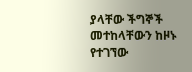ያላቸው ችግኞች መተከላቸውን ከዞኑ የተገኘው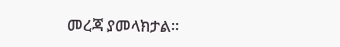መረጃ ያመላክታል።